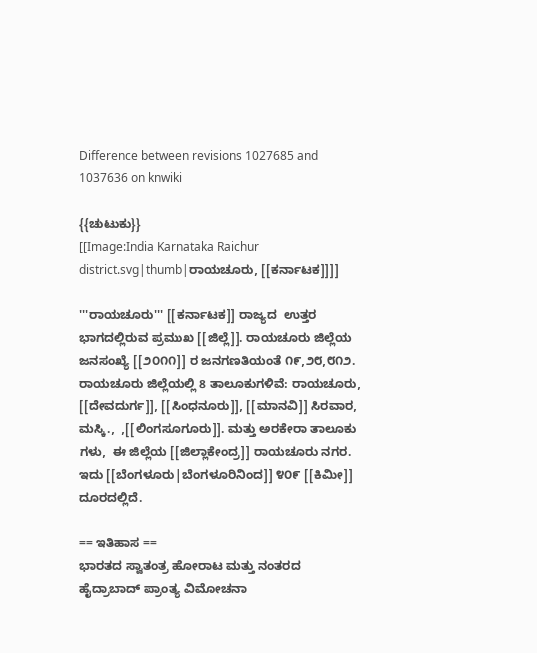Difference between revisions 1027685 and 1037636 on knwiki

{{ಚುಟುಕು}}
[[Image:India Karnataka Raichur district.svg|thumb|ರಾಯಚೂರು, [[ಕರ್ನಾಟಕ]]]]

'''ರಾಯಚೂರು''' [[ಕರ್ನಾಟಕ]] ರಾಜ್ಯದ  ಉತ್ತರ ಭಾಗದಲ್ಲಿರುವ ಪ್ರಮುಖ [[ಜಿಲ್ಲೆ]]. ರಾಯಚೂರು ಜಿಲ್ಲೆಯ ಜನಸಂಖ್ಯೆ [[೨೦೧೧]] ರ ಜನಗಣತಿಯಂತೆ ೧೯,೨೮,೮೧೨. ರಾಯಚೂರು ಜಿಲ್ಲೆಯಲ್ಲಿ 8 ತಾಲೂಕುಗಳಿವೆ: ರಾಯಚೂರು, [[ದೇವದುರ್ಗ]], [[ಸಿಂಧನೂರು]], [[ಮಾನವಿ]] ಸಿರವಾರ, ಮಸ್ಕಿ.,  ,[[ಲಿಂಗಸೂಗೂರು]]. ಮತ್ತು ಅರಕೇರಾ ತಾಲೂಕು ಗಳು,  ಈ ಜಿಲ್ಲೆಯ [[ಜಿಲ್ಲಾಕೇಂದ್ರ]] ರಾಯಚೂರು ನಗರ. ಇದು [[ಬೆಂಗಳೂರು|ಬೆಂಗಳೂರಿನಿಂದ]] ೪೦೯ [[ಕಿಮೀ]] ದೂರದಲ್ಲಿದೆ.

== ಇತಿಹಾಸ ==
ಭಾರತದ ಸ್ವಾತಂತ್ರ ಹೋರಾಟ ಮತ್ತು ನಂತರದ  ಹೈದ್ರಾಬಾದ್ ಪ್ರಾಂತ್ಯ ವಿಮೋಚನಾ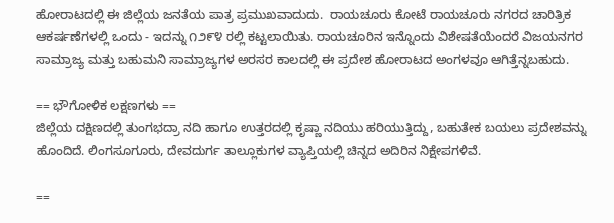ಹೋರಾಟದಲ್ಲಿ ಈ ಜಿಲ್ಲೆಯ ಜನತೆಯ ಪಾತ್ರ ಪ್ರಮುಖವಾದುದು.  ರಾಯಚೂರು ಕೋಟೆ ರಾಯಚೂರು ನಗರದ ಚಾರಿತ್ರಿಕ ಆಕರ್ಷಣೆಗಳಲ್ಲಿ ಒಂದು - ಇದನ್ನು ೧೨೯೪ ರಲ್ಲಿ ಕಟ್ಟಲಾಯಿತು. ರಾಯಚೂರಿನ ಇನ್ನೊಂದು ವಿಶೇಷತೆಯೆಂದರೆ ವಿಜಯನಗರ ಸಾಮ್ರಾಜ್ಯ ಮತ್ತು ಬಹುಮನಿ ಸಾಮ್ರಾಜ್ಯಗಳ ಅರಸರ ಕಾಲದಲ್ಲಿ ಈ ಪ್ರದೇಶ ಹೋರಾಟದ ಅಂಗಳವೂ ಆಗಿತ್ತೆನ್ನಬಹುದು.

== ಭೌಗೋಳಿಕ ಲಕ್ಷಣಗಳು ==
ಜಿಲ್ಲೆಯ ದಕ್ಷಿಣದಲ್ಲಿ ತುಂಗಭದ್ರಾ ನದಿ ಹಾಗೂ ಉತ್ತರದಲ್ಲಿ ಕೃಷ್ಣಾ ನದಿಯು ಹರಿಯುತ್ತಿದ್ದು, ಬಹುತೇಕ ಬಯಲು ಪ್ರದೇಶವನ್ನು ಹೊಂದಿದೆ. ಲಿಂಗಸೂಗೂರು, ದೇವದುರ್ಗ ತಾಲ್ಲೂಕುಗಳ ವ್ಯಾಪ್ತಿಯಲ್ಲಿ ಚಿನ್ನದ ಅದಿರಿನ ನಿಕ್ಷೇಪಗಳಿವೆ.

==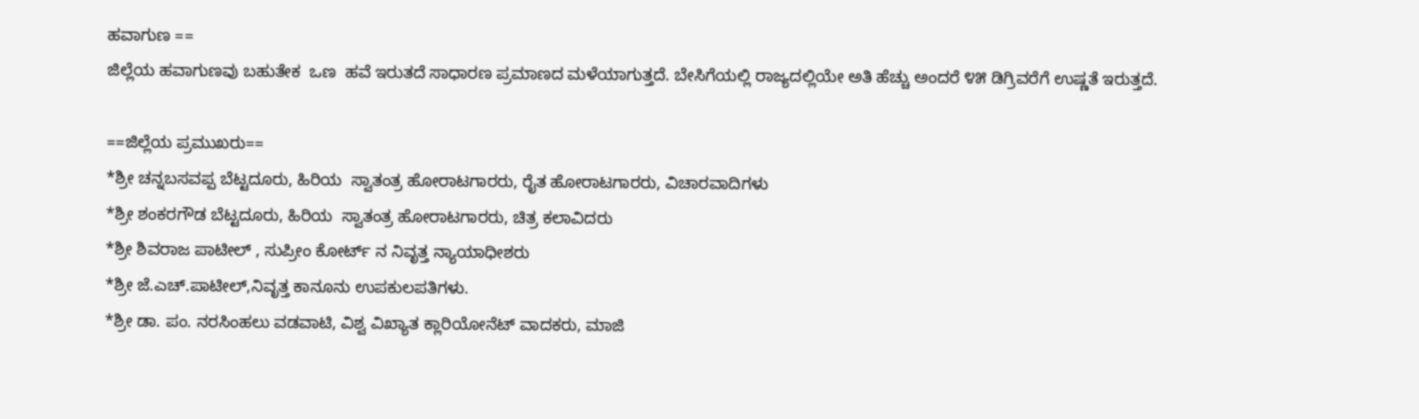ಹವಾಗುಣ ==
ಜಿಲ್ಲೆಯ ಹವಾಗುಣವು ಬಹುತೇಕ  ಒಣ  ಹವೆ ಇರುತದೆ ಸಾಧಾರಣ ಪ್ರಮಾಣದ ಮಳೆಯಾಗುತ್ತದೆ. ಬೇಸಿಗೆಯಲ್ಲಿ ರಾಜ್ಯದಲ್ಲಿಯೇ ಅತಿ ಹೆಚ್ಚು ಅಂದರೆ ೪೫ ಡಿಗ್ರಿವರೆಗೆ ಉಷ್ಣತೆ ಇರುತ್ತದೆ.

==ಜಿಲ್ಲೆಯ ಪ್ರಮುಖರು==
*ಶ್ರೀ ಚನ್ನಬಸವಪ್ಪ ಬೆಟ್ಟದೂರು, ಹಿರಿಯ  ಸ್ವಾತಂತ್ರ ಹೋರಾಟಗಾರರು, ರೈತ ಹೋರಾಟಗಾರರು, ವಿಚಾರವಾದಿಗಳು
*ಶ್ರೀ ಶಂಕರಗೌಡ ಬೆಟ್ಟದೂರು, ಹಿರಿಯ  ಸ್ವಾತಂತ್ರ ಹೋರಾಟಗಾರರು, ಚಿತ್ರ ಕಲಾವಿದರು
*ಶ್ರೀ ಶಿವರಾಜ ಪಾಟೀಲ್ , ಸುಪ್ರೀಂ ಕೋರ್ಟ್ ನ ನಿವೃತ್ತ ನ್ಯಾಯಾಧೀಶರು
*ಶ್ರೀ ಜೆ.ಎಚ್.ಪಾಟೀಲ್,ನಿವೃತ್ತ ಕಾನೂನು ಉಪಕುಲಪತಿಗಳು.
*ಶ್ರೀ ಡಾ. ಪಂ. ನರಸಿಂಹಲು ವಡವಾಟಿ, ವಿಶ್ವ ವಿಖ್ಯಾತ ಕ್ಲಾರಿಯೋನೆಟ್ ವಾದಕರು, ಮಾಜಿ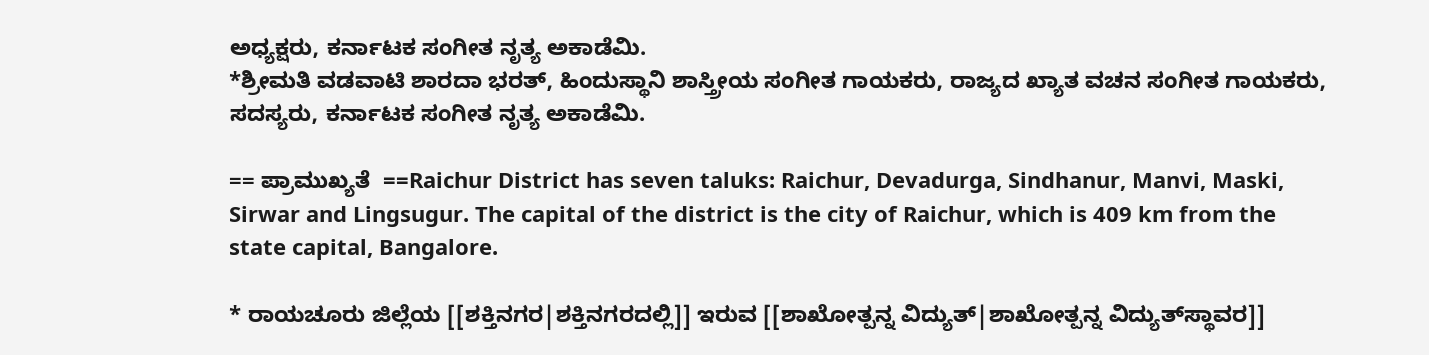ಅಧ್ಯಕ್ಷರು, ಕರ್ನಾಟಕ ಸಂಗೀತ ನೃತ್ಯ ಅಕಾಡೆಮಿ.
*ಶ್ರೀಮತಿ ವಡವಾಟಿ ಶಾರದಾ ಭರತ್, ಹಿಂದುಸ್ಥಾನಿ ಶಾಸ್ತ್ರೀಯ ಸಂಗೀತ ಗಾಯಕರು, ರಾಜ್ಯದ ಖ್ಯಾತ ವಚನ ಸಂಗೀತ ಗಾಯಕರು, ಸದಸ್ಯರು, ಕರ್ನಾಟಕ ಸಂಗೀತ ನೃತ್ಯ ಅಕಾಡೆಮಿ.

== ಪ್ರಾಮುಖ್ಯತೆ  ==Raichur District has seven taluks: Raichur, Devadurga, Sindhanur, Manvi, Maski, Sirwar and Lingsugur. The capital of the district is the city of Raichur, which is 409 km from the state capital, Bangalore.

* ರಾಯಚೂರು ಜಿಲ್ಲೆಯ [[ಶಕ್ತಿನಗರ|ಶಕ್ತಿನಗರದಲ್ಲಿ]] ಇರುವ [[ಶಾಖೋತ್ಪನ್ನ ವಿದ್ಯುತ್|ಶಾಖೋತ್ಪನ್ನ ವಿದ್ಯುತ್‌ಸ್ಥಾವರ]]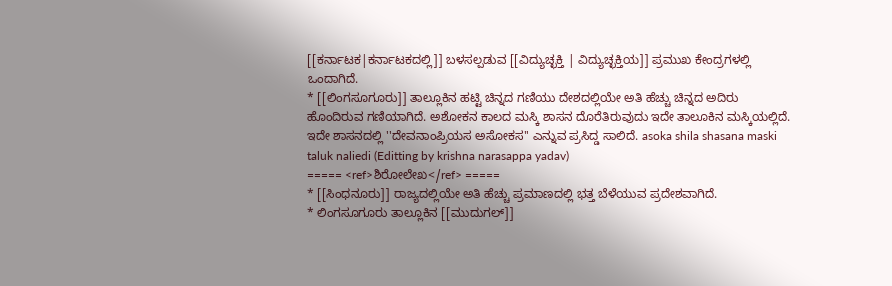[[ಕರ್ನಾಟಕ|ಕರ್ನಾಟಕದಲ್ಲಿ]] ಬಳಸಲ್ಪಡುವ [[ವಿದ್ಯುಚ್ಛಕ್ತಿ | ವಿದ್ಯುಚ್ಛಕ್ತಿಯ]] ಪ್ರಮುಖ ಕೇಂದ್ರಗಳಲ್ಲಿ ಒಂದಾಗಿದೆ.
* [[ಲಿಂಗಸೂಗೂರು]] ತಾಲ್ಲೂಕಿನ ಹಟ್ಟಿ ಚಿನ್ನದ ಗಣಿಯು ದೇಶದಲ್ಲಿಯೇ ಅತಿ ಹೆಚ್ಚು ಚಿನ್ನದ ಅದಿರು ಹೊಂದಿರುವ ಗಣಿಯಾಗಿದೆ. ಅಶೋಕನ ಕಾಲದ ಮಸ್ಕಿ ಶಾಸನ ದೊರೆತಿರುವುದು ಇದೇ ತಾಲೂಕಿನ ಮಸ್ಕಿಯಲ್ಲಿದೆ. ಇದೇ ಶಾಸನದಲ್ಲಿ ''ದೇವನಾಂಪ್ರಿಯಸ ಅಸೋಕಸ'' ಎನ್ನುವ ಪ್ರಸಿದ್ಡ ಸಾಲಿದೆ. asoka shila shasana maski taluk naliedi (Editting by krishna narasappa yadav)
===== <ref>ಶಿರೋಲೇಖ</ref> =====
* [[ಸಿಂಧನೂರು]] ರಾಜ್ಯದಲ್ಲಿಯೇ ಅತಿ ಹೆಚ್ಚು ಪ್ರಮಾಣದಲ್ಲಿ ಭತ್ತ ಬೆಳೆಯುವ ಪ್ರದೇಶವಾಗಿದೆ.
* ಲಿಂಗಸೂಗೂರು ತಾಲ್ಲೂಕಿನ [[ಮುದುಗಲ್]]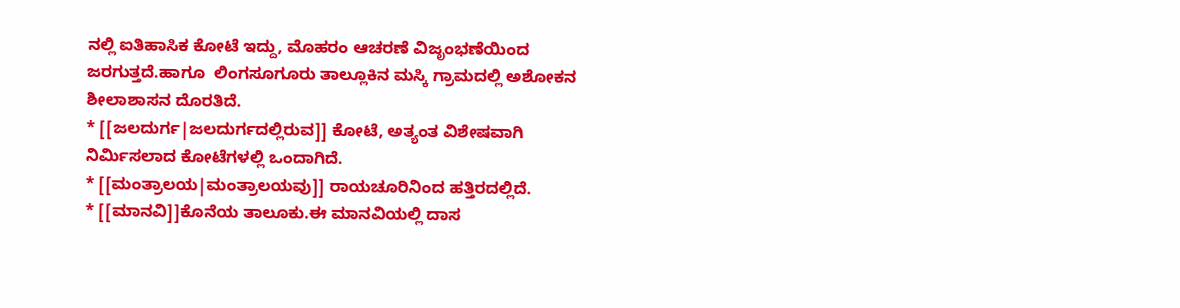ನಲ್ಲಿ ಐತಿಹಾಸಿಕ ಕೋಟೆ ಇದ್ದು, ಮೊಹರಂ ಆಚರಣೆ ವಿಜೃಂಭಣೆಯಿಂದ ಜರಗುತ್ತದೆ.ಹಾಗೂ  ಲಿಂಗಸೂಗೂರು ತಾಲ್ಲೂಕಿನ ಮಸ್ಕಿ ಗ್ರಾಮದಲ್ಲಿ ಅಶೋಕನ ಶೀಲಾಶಾಸನ ದೊರತಿದೆ.
* [[ಜಲದುರ್ಗ|ಜಲದುರ್ಗದಲ್ಲಿರುವ]] ಕೋಟೆ, ಅತ್ಯಂತ ವಿಶೇಷವಾಗಿ ನಿರ್ಮಿಸಲಾದ ಕೋಟೆಗಳಲ್ಲಿ ಒಂದಾಗಿದೆ.
* [[ಮಂತ್ರಾಲಯ|ಮಂತ್ರಾಲಯವು]] ರಾಯಚೂರಿನಿಂದ ಹತ್ತಿರದಲ್ಲಿದೆ.
* [[ಮಾನವಿ]]ಕೊನೆಯ ತಾಲೂಕು.ಈ ಮಾನವಿಯಲ್ಲಿ ದಾಸ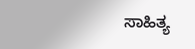ಸಾಹಿತ್ಯ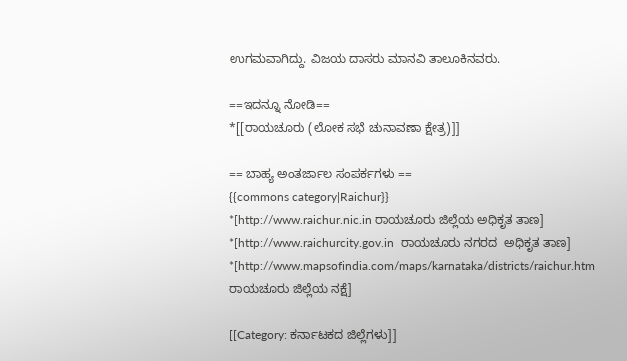ಉಗಮವಾಗಿದ್ದು. ವಿಜಯ ದಾಸರು ಮಾನವಿ ತಾಲೂಕಿನವರು.

==ಇದನ್ನೂ ನೋಡಿ==
*[[ರಾಯಚೂರು (ಲೋಕ ಸಭೆ ಚುನಾವಣಾ ಕ್ಷೇತ್ರ)]]

== ಬಾಹ್ಯ ಅಂತರ್ಜಾಲ ಸಂಪರ್ಕಗಳು ==
{{commons category|Raichur}}
*[http://www.raichur.nic.in ರಾಯಚೂರು ಜಿಲ್ಲೆಯ ಅಧಿಕೃತ ತಾಣ]
*[http://www.raichurcity.gov.in  ರಾಯಚೂರು ನಗರದ  ಅಧಿಕೃತ ತಾಣ]
*[http://www.mapsofindia.com/maps/karnataka/districts/raichur.htm ರಾಯಚೂರು ಜಿಲ್ಲೆಯ ನಕ್ಷೆ]

[[Category: ಕರ್ನಾಟಕದ ಜಿಲ್ಲೆಗಳು]]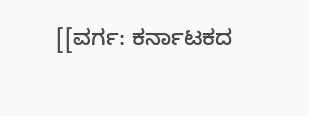[[ವರ್ಗ: ಕರ್ನಾಟಕದ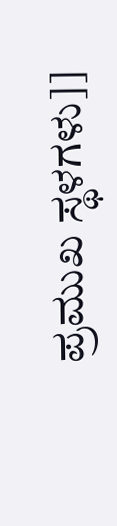ಪ್ರಮುಖ ಸ್ಥಳಗಳು]]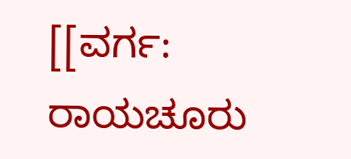[[ವರ್ಗ: ರಾಯಚೂರು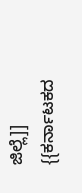ಜಿಲ್ಲೆ]]
{{ಕರ್ನಾಟಕದ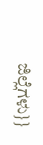ಜಿಲ್ಲೆಗಳು}}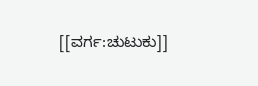[[ವರ್ಗ:ಚುಟುಕು]]